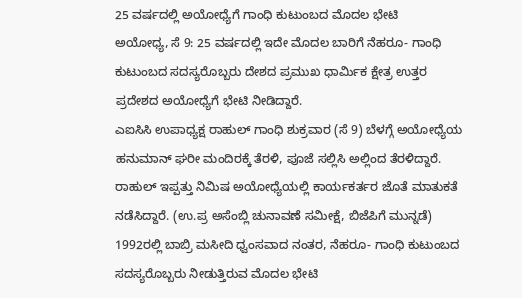25 ವರ್ಷದಲ್ಲಿ ಅಯೋಧ್ಯೆಗೆ ಗಾಂಧಿ ಕುಟುಂಬದ ಮೊದಲ ಭೇಟಿ
ಅಯೋಧ್ಯ, ಸೆ 9: 25 ವರ್ಷದಲ್ಲಿ ಇದೇ ಮೊದಲ ಬಾರಿಗೆ ನೆಹರೂ- ಗಾಂಧಿ ಕುಟುಂಬದ ಸದಸ್ಯರೊಬ್ಬರು ದೇಶದ ಪ್ರಮುಖ ಧಾರ್ಮಿಕ ಕ್ಷೇತ್ರ ಉತ್ತರ ಪ್ರದೇಶದ ಅಯೋಧ್ಯೆಗೆ ಭೇಟಿ ನೀಡಿದ್ದಾರೆ.
ಎಐಸಿಸಿ ಉಪಾಧ್ಯಕ್ಷ ರಾಹುಲ್ ಗಾಂಧಿ ಶುಕ್ರವಾರ (ಸೆ 9) ಬೆಳಗ್ಗೆ ಅಯೋಧ್ಯೆಯ ಹನುಮಾನ್ ಘರೀ ಮಂದಿರಕ್ಕೆ ತೆರಳಿ, ಪೂಜೆ ಸಲ್ಲಿಸಿ ಅಲ್ಲಿಂದ ತೆರಳಿದ್ದಾರೆ. ರಾಹುಲ್ ಇಪ್ಪತ್ತು ನಿಮಿಷ ಅಯೋಧ್ಯೆಯಲ್ಲಿ ಕಾರ್ಯಕರ್ತರ ಜೊತೆ ಮಾತುಕತೆ ನಡೆಸಿದ್ದಾರೆ. (ಉ.ಪ್ರ ಅಸೆಂಬ್ಲಿ ಚುನಾವಣೆ ಸಮೀಕ್ಷೆ, ಬಿಜೆಪಿಗೆ ಮುನ್ನಡೆ)
1992ರಲ್ಲಿ ಬಾಬ್ರಿ ಮಸೀದಿ ಧ್ವಂಸವಾದ ನಂತರ, ನೆಹರೂ- ಗಾಂಧಿ ಕುಟುಂಬದ ಸದಸ್ಯರೊಬ್ಬರು ನೀಡುತ್ತಿರುವ ಮೊದಲ ಭೇಟಿ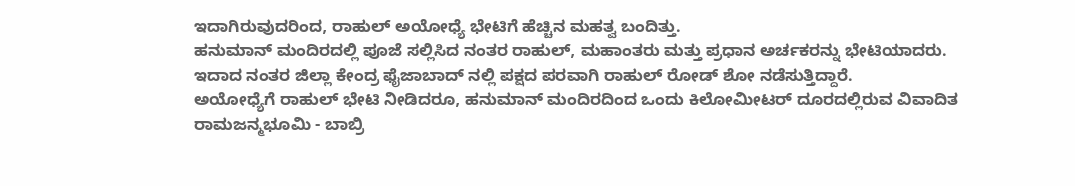ಇದಾಗಿರುವುದರಿಂದ, ರಾಹುಲ್ ಅಯೋಧ್ಯೆ ಭೇಟಿಗೆ ಹೆಚ್ಚಿನ ಮಹತ್ವ ಬಂದಿತ್ತು.
ಹನುಮಾನ್ ಮಂದಿರದಲ್ಲಿ ಪೂಜೆ ಸಲ್ಲಿಸಿದ ನಂತರ ರಾಹುಲ್, ಮಹಾಂತರು ಮತ್ತು ಪ್ರಧಾನ ಅರ್ಚಕರನ್ನು ಭೇಟಿಯಾದರು. ಇದಾದ ನಂತರ ಜಿಲ್ಲಾ ಕೇಂದ್ರ ಫೈಜಾಬಾದ್ ನಲ್ಲಿ ಪಕ್ಷದ ಪರವಾಗಿ ರಾಹುಲ್ ರೋಡ್ ಶೋ ನಡೆಸುತ್ತಿದ್ದಾರೆ.
ಅಯೋಧ್ಯೆಗೆ ರಾಹುಲ್ ಭೇಟಿ ನೀಡಿದರೂ, ಹನುಮಾನ್ ಮಂದಿರದಿಂದ ಒಂದು ಕಿಲೋಮೀಟರ್ ದೂರದಲ್ಲಿರುವ ವಿವಾದಿತ ರಾಮಜನ್ಮಭೂಮಿ - ಬಾಬ್ರಿ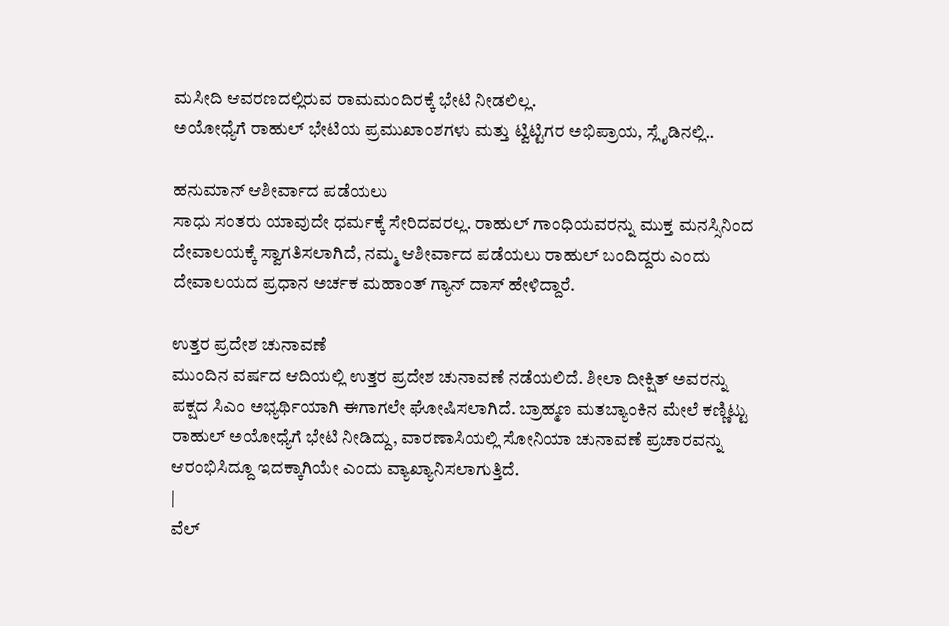ಮಸೀದಿ ಆವರಣದಲ್ಲಿರುವ ರಾಮಮಂದಿರಕ್ಕೆ ಭೇಟಿ ನೀಡಲಿಲ್ಲ.
ಅಯೋಧ್ಯೆಗೆ ರಾಹುಲ್ ಭೇಟಿಯ ಪ್ರಮುಖಾಂಶಗಳು ಮತ್ತು ಟ್ವಿಟ್ಟಿಗರ ಅಭಿಪ್ರಾಯ, ಸ್ಲೈಡಿನಲ್ಲಿ..

ಹನುಮಾನ್ ಆಶೀರ್ವಾದ ಪಡೆಯಲು
ಸಾಧು ಸಂತರು ಯಾವುದೇ ಧರ್ಮಕ್ಕೆ ಸೇರಿದವರಲ್ಲ. ರಾಹುಲ್ ಗಾಂಧಿಯವರನ್ನು ಮುಕ್ತ ಮನಸ್ಸಿನಿಂದ ದೇವಾಲಯಕ್ಕೆ ಸ್ವಾಗತಿಸಲಾಗಿದೆ, ನಮ್ಮ ಆಶೀರ್ವಾದ ಪಡೆಯಲು ರಾಹುಲ್ ಬಂದಿದ್ದರು ಎಂದು ದೇವಾಲಯದ ಪ್ರಧಾನ ಅರ್ಚಕ ಮಹಾಂತ್ ಗ್ಯಾನ್ ದಾಸ್ ಹೇಳಿದ್ದಾರೆ.

ಉತ್ತರ ಪ್ರದೇಶ ಚುನಾವಣೆ
ಮುಂದಿನ ವರ್ಷದ ಆದಿಯಲ್ಲಿ ಉತ್ತರ ಪ್ರದೇಶ ಚುನಾವಣೆ ನಡೆಯಲಿದೆ. ಶೀಲಾ ದೀಕ್ಷಿತ್ ಅವರನ್ನು ಪಕ್ಷದ ಸಿಎಂ ಅಭ್ಯರ್ಥಿಯಾಗಿ ಈಗಾಗಲೇ ಘೋಷಿಸಲಾಗಿದೆ. ಬ್ರಾಹ್ಮಣ ಮತಬ್ಯಾಂಕಿನ ಮೇಲೆ ಕಣ್ಣಿಟ್ಟು ರಾಹುಲ್ ಅಯೋಧ್ಯೆಗೆ ಭೇಟಿ ನೀಡಿದ್ದು, ವಾರಣಾಸಿಯಲ್ಲಿ ಸೋನಿಯಾ ಚುನಾವಣೆ ಪ್ರಚಾರವನ್ನು ಆರಂಭಿಸಿದ್ದೂ ಇದಕ್ಕಾಗಿಯೇ ಎಂದು ವ್ಯಾಖ್ಯಾನಿಸಲಾಗುತ್ತಿದೆ.
|
ವೆಲ್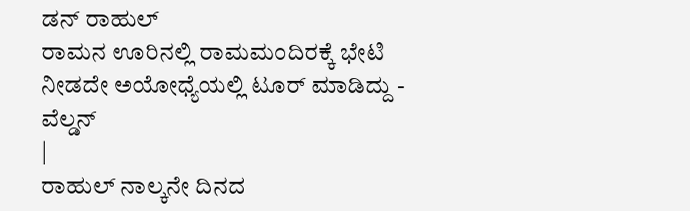ಡನ್ ರಾಹುಲ್
ರಾಮನ ಊರಿನಲ್ಲಿ ರಾಮಮಂದಿರಕ್ಕೆ ಭೇಟಿ ನೀಡದೇ ಅಯೋಧ್ಯೆಯಲ್ಲಿ ಟೂರ್ ಮಾಡಿದ್ದು - ವೆಲ್ಡನ್
|
ರಾಹುಲ್ ನಾಲ್ಕನೇ ದಿನದ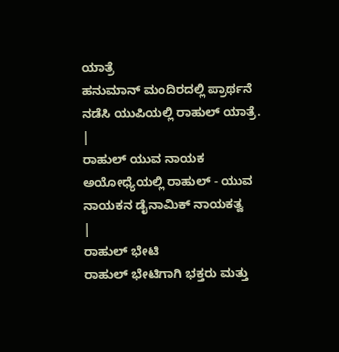ಯಾತ್ರೆ
ಹನುಮಾನ್ ಮಂದಿರದಲ್ಲಿ ಪ್ರಾರ್ಥನೆ ನಡೆಸಿ ಯುಪಿಯಲ್ಲಿ ರಾಹುಲ್ ಯಾತ್ರೆ.
|
ರಾಹುಲ್ ಯುವ ನಾಯಕ
ಅಯೋಧ್ಯೆಯಲ್ಲಿ ರಾಹುಲ್ - ಯುವ ನಾಯಕನ ಡೈನಾಮಿಕ್ ನಾಯಕತ್ವ
|
ರಾಹುಲ್ ಭೇಟಿ
ರಾಹುಲ್ ಭೇಟಿಗಾಗಿ ಭಕ್ತರು ಮತ್ತು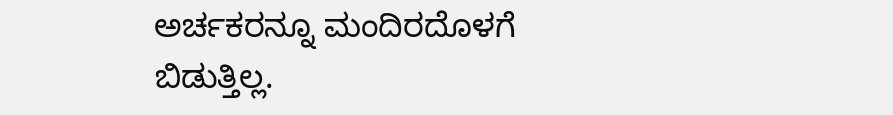ಅರ್ಚಕರನ್ನೂ ಮಂದಿರದೊಳಗೆ ಬಿಡುತ್ತಿಲ್ಲ.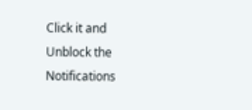Click it and Unblock the Notifications